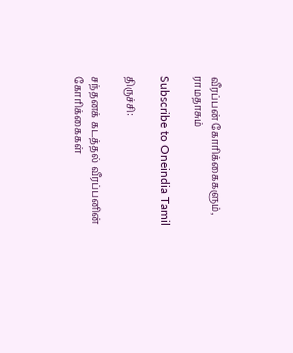வீரப்பன் கோரிக்கைகளும், ராமதாசும்

Subscribe to Oneindia Tamil

திருச்சி:

சந்தனக் கடத்தல் வீரப்பனின் கோரிக்கைகள்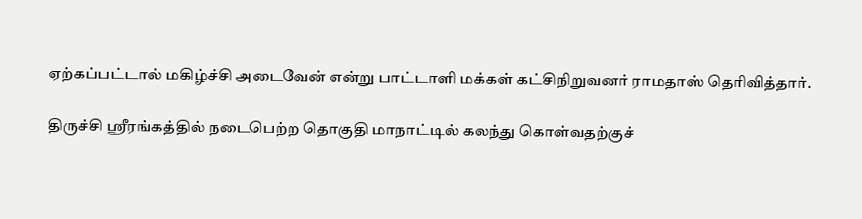ஏற்கப்பட்டால் மகிழ்ச்சி அடைவேன் என்று பாட்டாளி மக்கள் கட்சிநிறுவனர் ராமதாஸ் தெரிவித்தார்.

திருச்சி ஸ்ரீரங்கத்தில் நடைபெற்ற தொகுதி மாநாட்டில் கலந்து கொள்வதற்குச்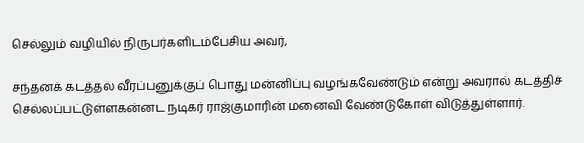செல்லும் வழியில் நிருபர்களிடம்பேசிய அவர்,

சந்தனக் கடத்தல் வீரப்பனுக்குப் பொது மன்னிப்பு வழங்கவேண்டும் என்று அவரால் கடத்திச் செல்லப்பட்டுள்ளகன்னட நடிகர் ராஜ்குமாரின் மனைவி வேண்டுகோள் விடுத்துள்ளார்.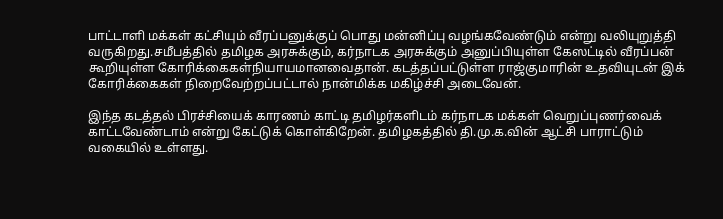பாட்டாளி மக்கள் கட்சியும் வீரப்பனுக்குப் பொது மன்னிப்பு வழங்கவேண்டும் என்று வலியுறுத்தி வருகிறது.சமீபத்தில் தமிழக அரசுக்கும், கர்நாடக அரசுக்கும் அனுப்பியுள்ள கேஸட்டில் வீரப்பன் கூறியுள்ள கோரிக்கைகள்நியாயமானவைதான். கடத்தப்பட்டுள்ள ராஜ்குமாரின் உதவியுடன் இக் கோரிக்கைகள் நிறைவேற்றப்பட்டால் நான்மிக்க மகிழ்ச்சி அடைவேன்.

இந்த கடத்தல் பிரச்சியைக் காரணம் காட்டி தமிழர்களிடம் கர்நாடக மக்கள் வெறுப்புணர்வைக் காட்டவேண்டாம் என்று கேட்டுக் கொள்கிறேன். தமிழகத்தில் தி.மு.க.வின் ஆட்சி பாராட்டும் வகையில் உள்ளது.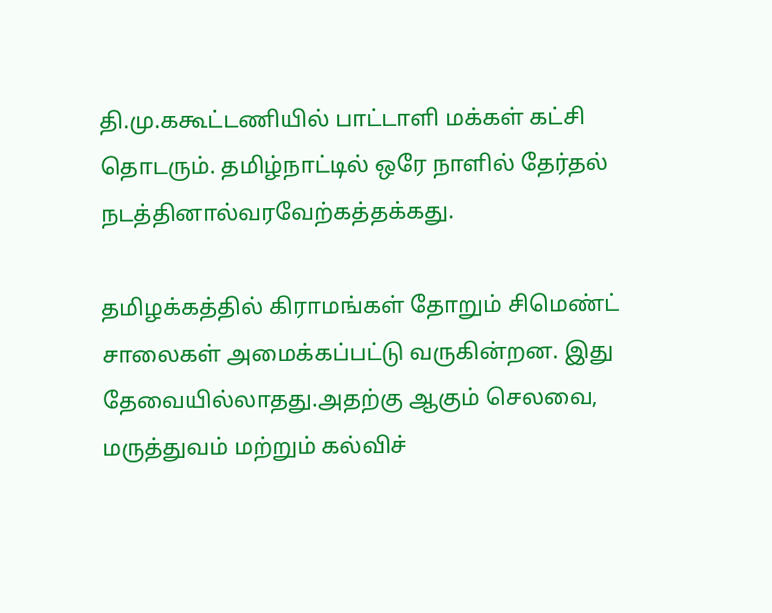தி.மு.ககூட்டணியில் பாட்டாளி மக்கள் கட்சி தொடரும். தமிழ்நாட்டில் ஒரே நாளில் தேர்தல் நடத்தினால்வரவேற்கத்தக்கது.

தமிழக்கத்தில் கிராமங்கள் தோறும் சிமெண்ட் சாலைகள் அமைக்கப்பட்டு வருகின்றன. இது தேவையில்லாதது.அதற்கு ஆகும் செலவை, மருத்துவம் மற்றும் கல்விச்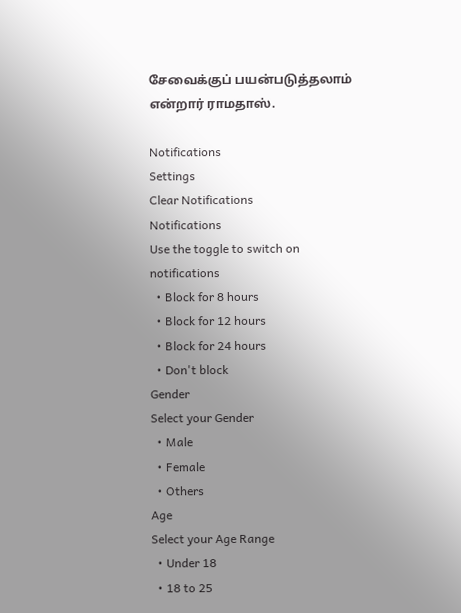சேவைக்குப் பயன்படுத்தலாம் என்றார் ராமதாஸ்.

Notifications
Settings
Clear Notifications
Notifications
Use the toggle to switch on notifications
  • Block for 8 hours
  • Block for 12 hours
  • Block for 24 hours
  • Don't block
Gender
Select your Gender
  • Male
  • Female
  • Others
Age
Select your Age Range
  • Under 18
  • 18 to 25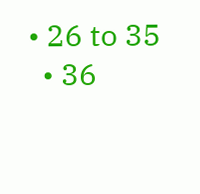• 26 to 35
  • 36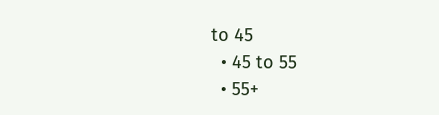to 45
  • 45 to 55
  • 55+